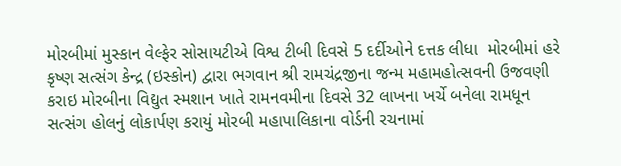મોરબીમાં મુસ્કાન વેલ્ફેર સોસાયટીએ વિશ્વ ટીબી દિવસે 5 દર્દીઓને દત્તક લીધા  મોરબીમાં હરે કૃષ્ણ સત્સંગ કેન્દ્ર (ઇસ્કોન) દ્વારા ભગવાન શ્રી રામચંદ્રજીના જન્મ મહામહોત્સવની ઉજવણી કરાઇ મોરબીના વિદ્યુત સ્મશાન ખાતે રામનવમીના દિવસે 32 લાખના ખર્ચે બનેલા રામધૂન સત્સંગ હોલનું લોકાર્પણ કરાયું મોરબી મહાપાલિકાના વોર્ડની રચનામાં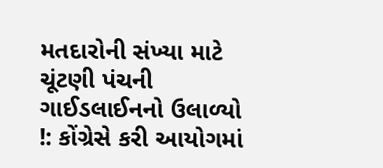મતદારોની સંખ્યા માટે ચૂંટણી પંચની ગાઈડલાઈનનો ઉલાળ્યો !: કોંગ્રેસે કરી આયોગમાં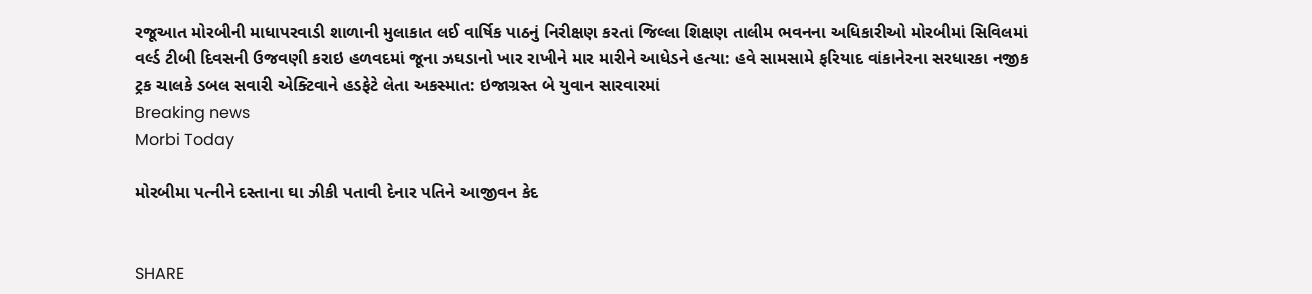રજૂઆત મોરબીની માધાપરવાડી શાળાની મુલાકાત લઈ વાર્ષિક પાઠનું નિરીક્ષણ કરતાં જિલ્લા શિક્ષણ તાલીમ ભવનના અધિકારીઓ મોરબીમાં સિવિલમાં વર્લ્ડ ટીબી દિવસની ઉજવણી કરાઇ હળવદમાં જૂના ઝઘડાનો ખાર રાખીને માર મારીને આધેડને હત્યા: હવે સામસામે ફરિયાદ વાંકાનેરના સરધારકા નજીક ટ્રક ચાલકે ડબલ સવારી એક્ટિવાને હડફેટે લેતા અકસ્માત: ઇજાગ્રસ્ત બે યુવાન સારવારમાં
Breaking news
Morbi Today

મોરબીમા પત્નીને દસ્તાના ઘા ઝીકી પતાવી દેનાર પતિને આજીવન કેદ


SHARE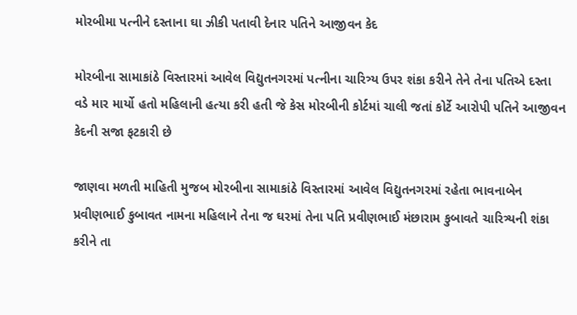મોરબીમા પત્નીને દસ્તાના ઘા ઝીકી પતાવી દેનાર પતિને આજીવન કેદ

મોરબીના સામાકાંઠે વિસ્તારમાં આવેલ વિદ્યુતનગરમાં પત્નીના ચારિત્ર્ય ઉપર શંકા કરીને તેને તેના પતિએ દસ્તા વડે માર માર્યો હતો મહિલાની હત્યા કરી હતી જે કેસ મોરબીની કોર્ટમાં ચાલી જતાં કોર્ટે આરોપી પતિને આજીવન કેદની સજા ફટકારી છે

જાણવા મળતી માહિતી મુજબ મોરબીના સામાકાંઠે વિસ્તારમાં આવેલ વિદ્યુતનગરમાં રહેતા ભાવનાબેન પ્રવીણભાઈ કુબાવત નામના મહિલાને તેના જ ઘરમાં તેના પતિ પ્રવીણભાઈ મંછારામ કુબાવતે ચારિત્ર્યની શંકા કરીને તા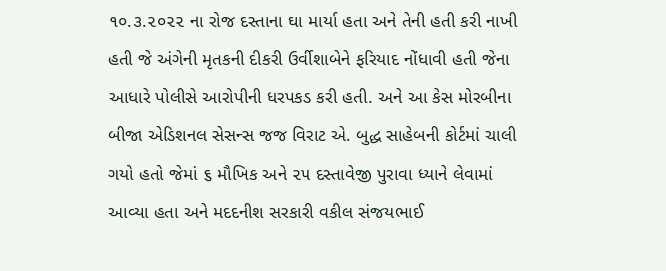૧૦.૩.૨૦૨૨ ના રોજ દસ્તાના ઘા માર્યા હતા અને તેની હતી કરી નાખી હતી જે અંગેની મૃતકની દીકરી ઉર્વીશાબેને ફરિયાદ નોંધાવી હતી જેના આધારે પોલીસે આરોપીની ધરપકડ કરી હતી. અને આ કેસ મોરબીના બીજા એડિશનલ સેસન્સ જજ વિરાટ એ. બુદ્ધ સાહેબની કોર્ટમાં ચાલી ગયો હતો જેમાં ૬ મૌખિક અને ૨૫ દસ્તાવેજી પુરાવા ધ્યાને લેવામાં આવ્યા હતા અને મદદનીશ સરકારી વકીલ સંજયભાઈ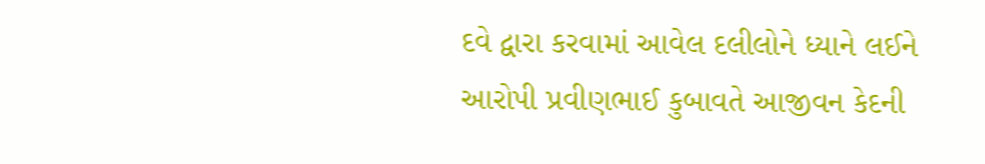દવે દ્વારા કરવામાં આવેલ દલીલોને ધ્યાને લઈને આરોપી પ્રવીણભાઈ કુબાવતે આજીવન કેદની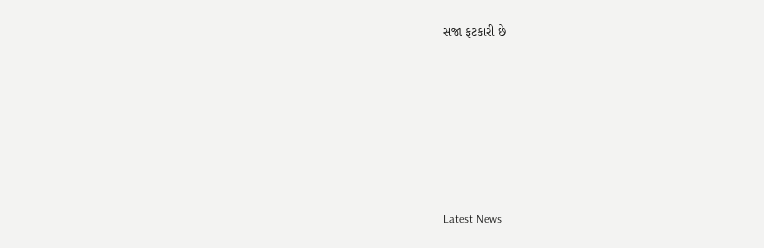સજા ફટકારી છે






Latest News